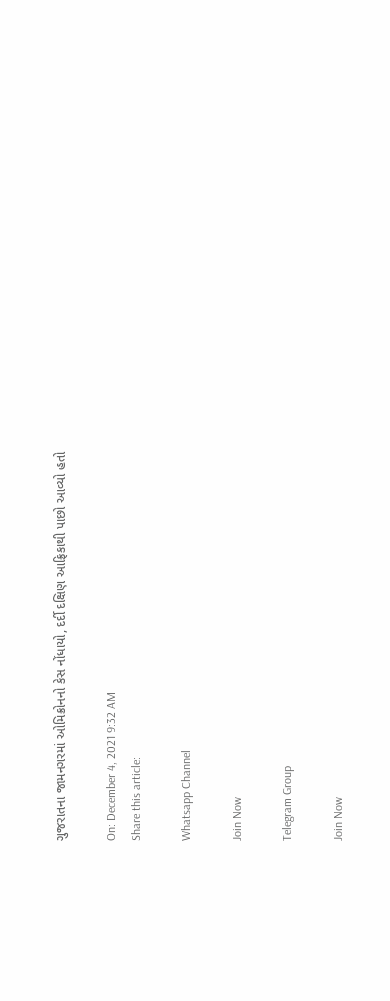ગુજરાતના જામનગરમાં ઓમિક્રોનનો કેસ નોંધાયો, દર્દી દક્ષિણ આફ્રિકાથી પાછો આવ્યો હતો

On: December 4, 2021 9:32 AM
Share this article:

Whatsapp Channel

Join Now

Telegram Group

Join Now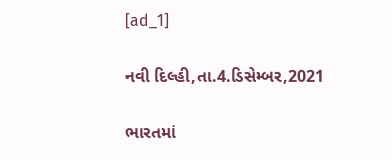[ad_1]

નવી દિલ્હી,તા.4.ડિસેમ્બર,2021

ભારતમાં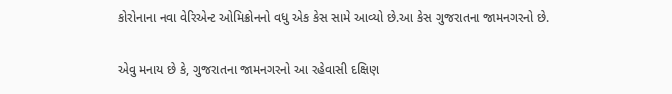કોરોનાના નવા વેરિએન્ટ ઓમિક્રોનનો વધુ એક કેસ સામે આવ્યો છે.આ કેસ ગુજરાતના જામનગરનો છે.

એવુ મનાય છે કે, ગુજરાતના જામનગરનો આ રહેવાસી દક્ષિણ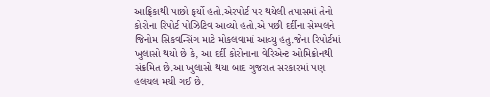આફ્રિકાથી પાછો ફર્યો હતો.એરપોર્ટ પર થયેલી તપાસમાં તેનો કોરોના રિપોર્ટ પોઝિટિવ આવ્યો હતો.એ પછી દર્દીના સેમ્પલને જિનોમ સિકવન્સિંગ માટે મોકલવામાં આવ્યુ હતુ.જેના રિપોર્ટમાં ખુલાસો થયો છે કે, આ દર્દી કોરોનાના વેરિએન્ટ ઓમિક્રોનથી સંક્રમિત છે.આ ખુલાસો થયા બાદ ગુજરાત સરકારમાં પણ હલચલ મચી ગઈ છે.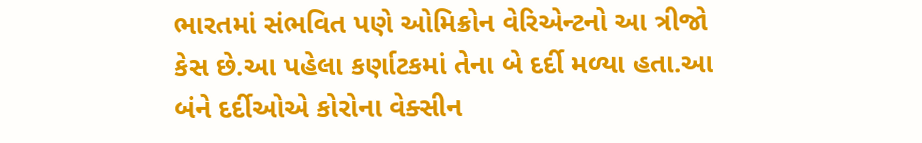ભારતમાં સંભવિત પણે ઓમિક્રોન વેરિએન્ટનો આ ત્રીજો કેસ છે.આ પહેલા કર્ણાટકમાં તેના બે દર્દી મળ્યા હતા.આ બંને દર્દીઓએ કોરોના વેક્સીન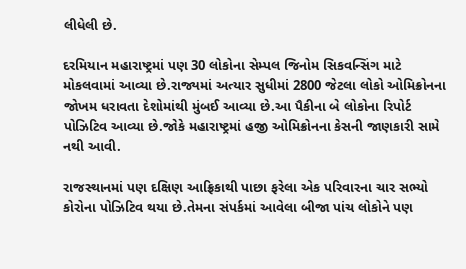લીધેલી છે.

દરમિયાન મહારાષ્ટ્રમાં પણ 30 લોકોના સેમ્પલ જિનોમ સિકવન્સિંગ માટે મોકલવામાં આવ્યા છે.રાજ્યમાં અત્યાર સુધીમાં 2800 જેટલા લોકો ઓમિક્રોનના જોખમ ધરાવતા દેશોમાંથી મુંબઈ આવ્યા છે.આ પૈકીના બે લોકોના રિપોર્ટ પોઝિટિવ આવ્યા છે.જોકે મહારાષ્ટ્રમાં હજી ઓમિક્રોનના કેસની જાણકારી સામે નથી આવી.

રાજસ્થાનમાં પણ દક્ષિણ આફ્રિકાથી પાછા ફરેલા એક પરિવારના ચાર સભ્યો કોરોના પોઝિટિવ થયા છે.તેમના સંપર્કમાં આવેલા બીજા પાંચ લોકોને પણ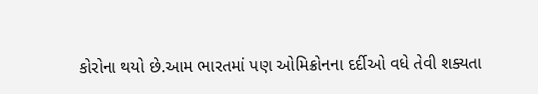કોરોના થયો છે.આમ ભારતમાં પણ ઓમિક્રોનના દર્દીઓ વધે તેવી શક્યતા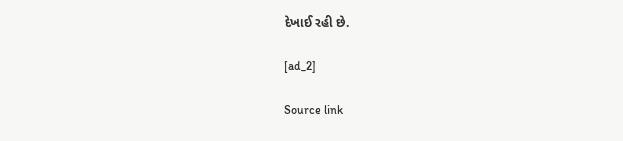દેખાઈ રહી છે.

[ad_2]

Source link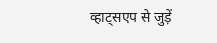व्हाट्सएप से जुड़ें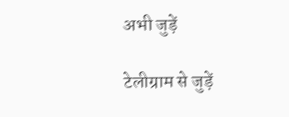अभी जुड़ें

टेलीग्राम से जुड़ें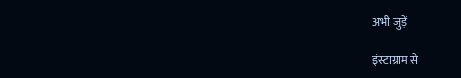अभी जुड़ें

इंस्टाग्राम से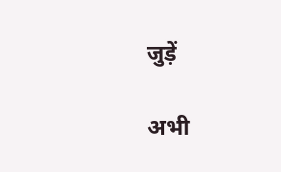जुड़ें

अभी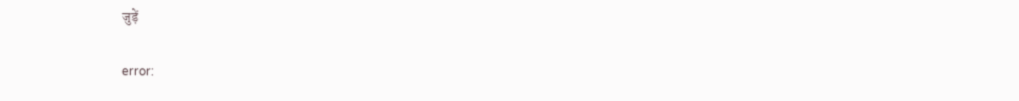जुड़ें

error: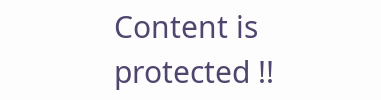Content is protected !!